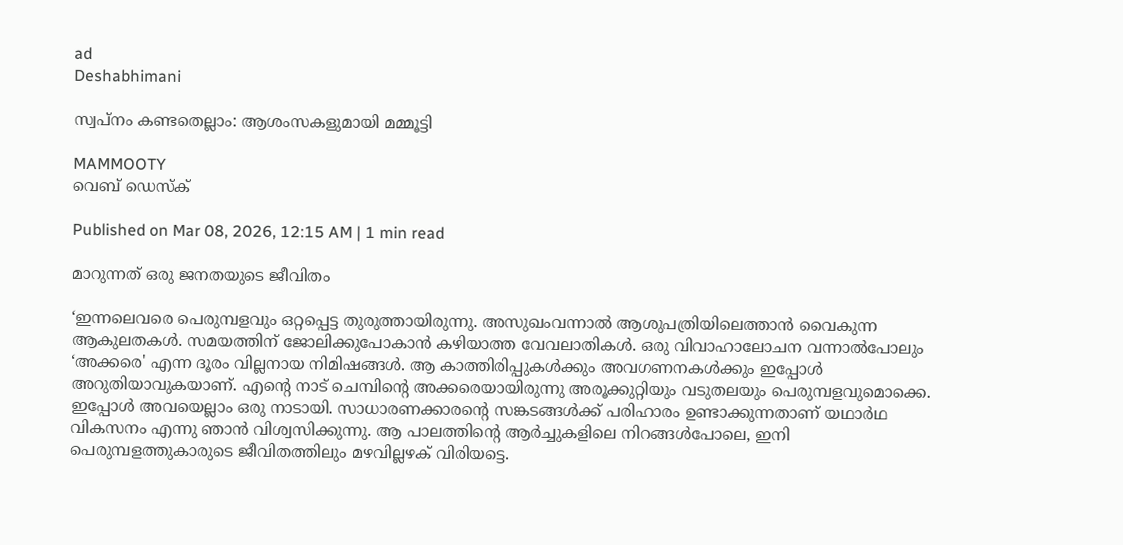ad
Deshabhimani

സ്വപ്നം കണ്ടതെല്ലാം: ആശംസകളുമായി മമ്മൂട്ടി

MAMMOOTY
വെബ് ഡെസ്ക്

Published on Mar 08, 2026, 12:15 AM | 1 min read

മാറുന്നത്‌ ഒരു ജനതയുടെ ജീവിതം

‘ഇന്നലെവരെ പെരുമ്പളവും ഒറ്റപ്പെട്ട തുരുത്തായിരുന്നു. അസുഖംവന്നാൽ ആശുപത്രിയിലെത്താൻ വൈകുന്ന ആകുലതകൾ. സമയത്തിന് ജോലിക്കുപോകാൻ കഴിയാത്ത വേവലാതികൾ. ഒരു വിവാഹാലോചന വന്നാൽപോലും ‘അക്കരെ' എന്ന ദൂരം വില്ലനായ നിമിഷങ്ങൾ. ആ കാത്തിരിപ്പുകൾക്കും അവഗണനകൾക്കും ഇപ്പോൾ അറുതിയാവുകയാണ്. എന്റെ നാട് ചെമ്പിന്റെ അക്കരെയായിരുന്നു അരൂക്കുറ്റിയും വടുതലയും പെരുമ്പളവുമൊക്കെ. ഇപ്പോൾ അവയെല്ലാം ഒരു നാടായി. സാധാരണക്കാരന്റെ സങ്കടങ്ങൾക്ക് പരിഹാരം ഉണ്ടാക്കുന്നതാണ് യഥാർഥ വികസനം എന്നു ഞാൻ വിശ്വസിക്കുന്നു. ആ പാലത്തിന്റെ ആർച്ചുകളിലെ നിറങ്ങൾപോലെ, ഇനി പെരുമ്പളത്തുകാരുടെ ജീവിതത്തിലും മഴവില്ലഴക് വിരിയട്ടെ.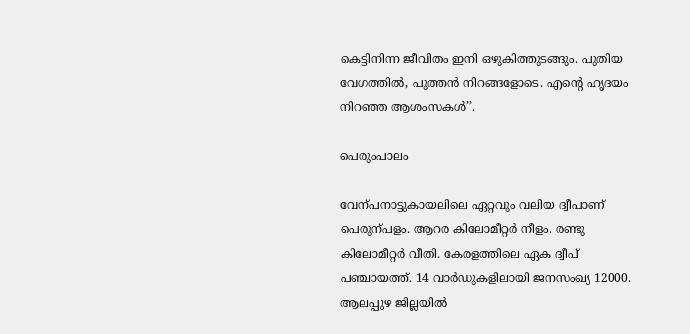കെട്ടിനിന്ന ജീവിതം ഇനി ഒഴുകിത്തുടങ്ങും. പുതിയ വേഗത്തിൽ, പുത്തൻ നിറങ്ങളോടെ. എന്റെ ഹൃദയം നിറഞ്ഞ ആശംസകൾ’’.

പെരുംപാലം

വേന്പനാട്ടുകായലിലെ ഏറ്റവും വലിയ ദ്വീപാണ്‌ പെരുന്പളം. ആറര കിലോമീറ്റർ നീളം. രണ്ടു കിലോമീറ്റർ വീതി. കേരളത്തിലെ ഏക ദ്വീപ്‌ പഞ്ചായത്ത്‌. 14 വാർഡുകളിലായി ജനസംഖ്യ 12000. ആലപ്പുഴ ജില്ലയിൽ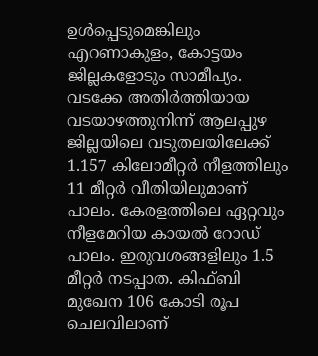ഉൾപ്പെടുമെങ്കിലും എറണാകുളം, കോട്ടയം ജില്ലകളോടും സാമീപ്യം. വടക്കേ അതിർത്തിയായ വടയാഴത്തുനിന്ന്‌ ആലപ്പുഴ ജില്ലയിലെ വടുതലയിലേക്ക്‌ 1.157 കിലോമീറ്റർ നീളത്തിലും 11 മീറ്റർ വീതിയിലുമാണ്‌ പാലം. കേരളത്തിലെ ഏറ്റവും നീളമേറിയ കായൽ റോഡ്‌ പാലം. ഇരുവശങ്ങളിലും 1.5 മീറ്റർ നടപ്പാത. കിഫ്‌ബി മുഖേന 106 കോടി രൂപ ചെലവിലാണ്‌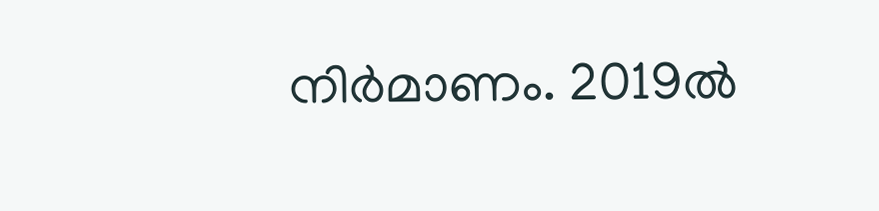നിർമാണം. 2019ൽ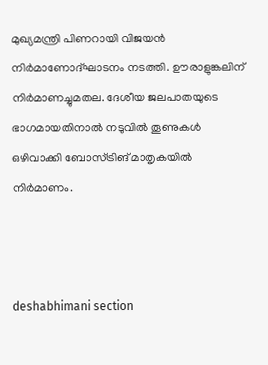മുഖ്യമന്ത്രി പിണറായി വിജയൻ നിർമാണോദ്‌ഘാടനം നടത്തി. ഉ‍ൗരാളുങ്കലിന് നിർമാണച്ചുമതല. ദേശീയ ജലപാതയുടെ ഭാഗമായതിനാൽ നടുവിൽ തൂണുകൾ ഒഴിവാക്കി ബോസ്‌ട്രിങ്‌ മാതൃകയിൽ നിർമാണം.



deshabhimani section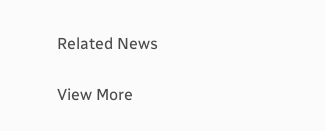Related News

View More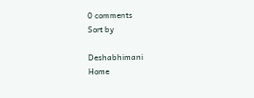0 comments
Sort by

Deshabhimani
Home